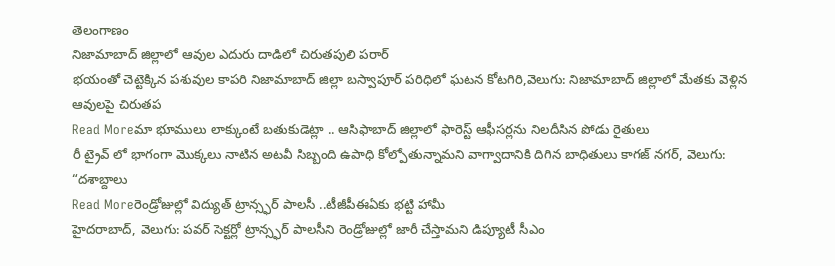తెలంగాణం
నిజామాబాద్ జిల్లాలో ఆవుల ఎదురు దాడిలో చిరుతపులి పరార్
భయంతో చెట్టెక్కిన పశువుల కాపరి నిజామాబాద్ జిల్లా బస్వాపూర్ పరిధిలో ఘటన కోటగిరి,వెలుగు: నిజామాబాద్ జిల్లాలో మేతకు వెళ్లిన ఆవులపై చిరుతప
Read Moreమా భూములు లాక్కుంటే బతుకుడెట్లా .. ఆసిఫాబాద్ జిల్లాలో ఫారెస్ట్ ఆఫీసర్లను నిలదీసిన పోడు రైతులు
రీ ట్రైవ్ లో భాగంగా మొక్కలు నాటిన అటవీ సిబ్బంది ఉపాధి కోల్పోతున్నామని వాగ్వాదానికి దిగిన బాధితులు కాగజ్ నగర్, వెలుగు: “దశాబ్దాలు
Read Moreరెండ్రోజుల్లో విద్యుత్ ట్రాన్స్ఫర్ పాలసీ ..టీజీపీఈఏకు భట్టి హామీ
హైదరాబాద్, వెలుగు: పవర్ సెక్టర్లో ట్రాన్స్ఫర్ పాలసీని రెండ్రోజుల్లో జారీ చేస్తామని డిప్యూటీ సీఎం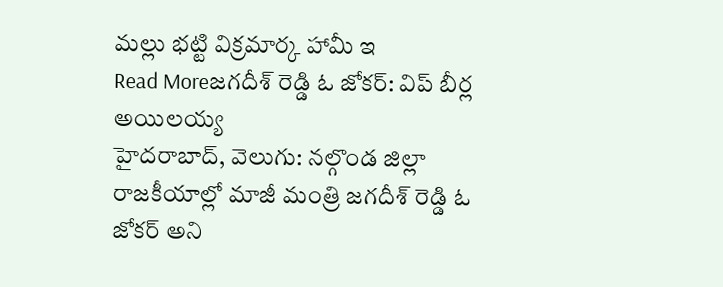మల్లు భట్టి విక్రమార్క హామీ ఇ
Read Moreజగదీశ్ రెడ్డి ఓ జోకర్: విప్ బీర్ల అయిలయ్య
హైదరాబాద్, వెలుగు: నల్గొండ జిల్లా రాజకీయాల్లో మాజీ మంత్రి జగదీశ్ రెడ్డి ఓ జోకర్ అని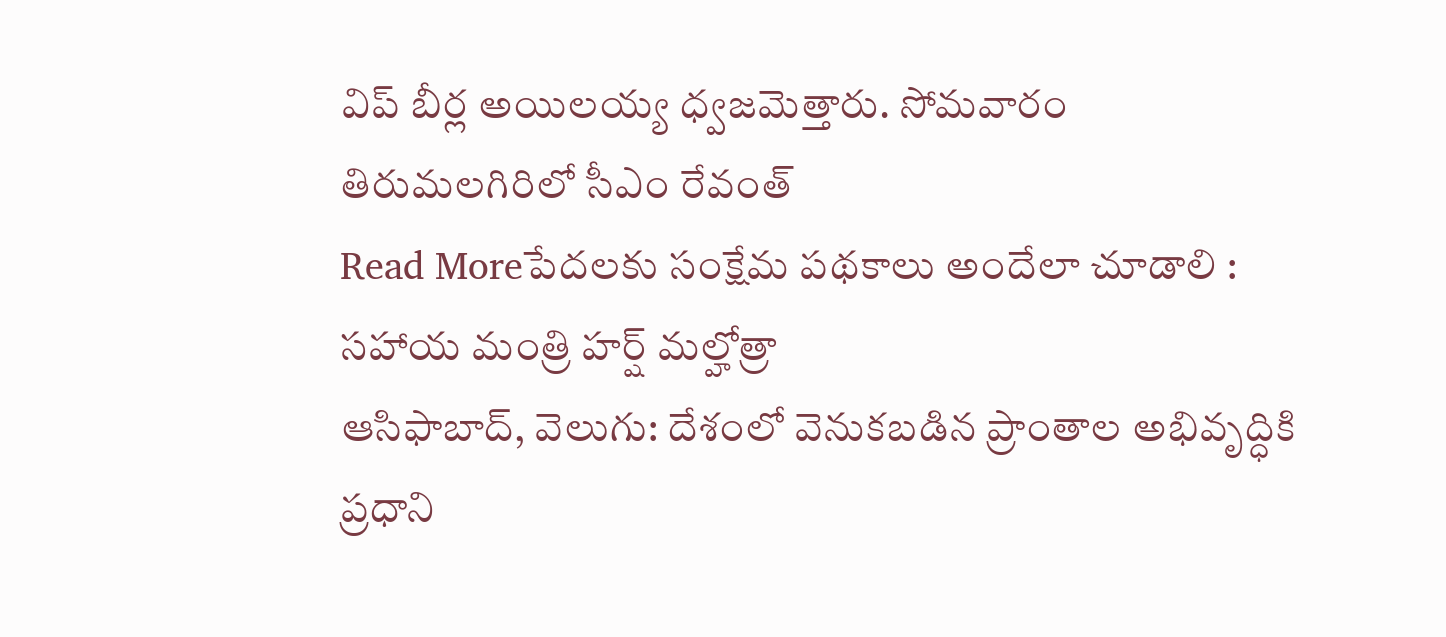విప్ బీర్ల అయిలయ్య ధ్వజమెత్తారు. సోమవారం తిరుమలగిరిలో సీఎం రేవంత్
Read Moreపేదలకు సంక్షేమ పథకాలు అందేలా చూడాలి : సహాయ మంత్రి హర్ష్ మల్హోత్రా
ఆసిఫాబాద్, వెలుగు: దేశంలో వెనుకబడిన ప్రాంతాల అభివృద్ధికి ప్రధాని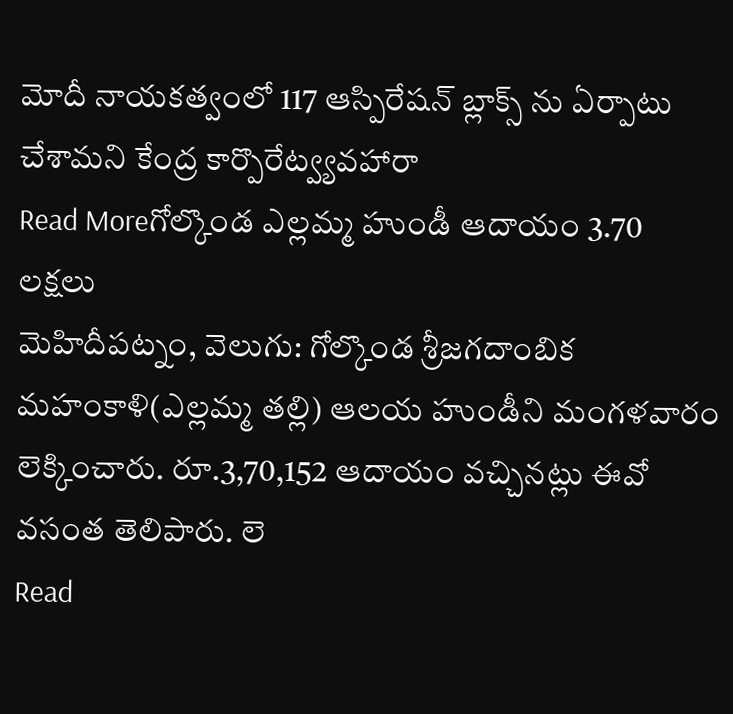మోదీ నాయకత్వంలో 117 ఆస్పిరేషన్ బ్లాక్స్ ను ఏర్పాటు చేశామని కేంద్ర కార్పొరేట్వ్యవహారా
Read Moreగోల్కొండ ఎల్లమ్మ హుండీ ఆదాయం 3.70 లక్షలు
మెహిదీపట్నం, వెలుగు: గోల్కొండ శ్రీజగదాంబిక మహంకాళి(ఎల్లమ్మ తల్లి) ఆలయ హుండీని మంగళవారం లెక్కించారు. రూ.3,70,152 ఆదాయం వచ్చినట్లు ఈవో వసంత తెలిపారు. లె
Read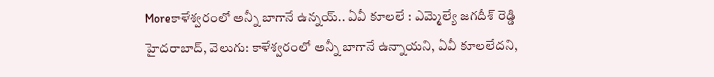Moreకాళేశ్వరంలో అన్నీ బాగానే ఉన్నయ్.. ఏవీ కూలలే : ఎమ్మెల్యే జగదీశ్ రెడ్డి
హైదరాబాద్, వెలుగు: కాళేశ్వరంలో అన్నీ బాగానే ఉన్నాయని, ఏవీ కూలలేదని,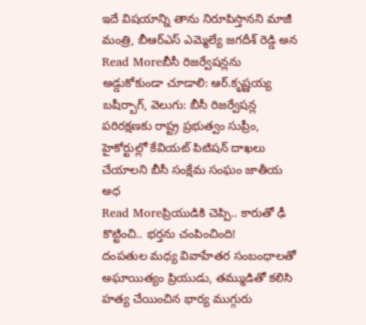ఇదే విషయాన్ని తాను నిరూపిస్తానని మాజీ మంత్రి, బీఆర్ఎస్ ఎమ్మెల్యే జగదీశ్ రెడ్డి అన
Read Moreబీసీ రిజర్వేషన్లను అడ్డుకోకుండా చూడాలి: ఆర్.కృష్ణయ్య
బషీర్బాగ్, వెలుగు: బీసీ రిజర్వేషన్ల పరిరక్షణకు రాష్ట్ర ప్రభుత్వం సుప్రీం, హైకోర్టుల్లో కేవియట్ పిటిషన్ దాఖలు చేయాలని బీసీ సంక్షేమ సంఘం జాతీయ అధ
Read Moreప్రియుడికి చెప్పి.. కారుతో ఢీ కొట్టించి.. భర్తను చంపించింది!
దంపతుల మధ్య వివాహేతర సంబంధాలతో అఘాయిత్యం ప్రియుడు, తమ్ముడితో కలిసి హత్య చేయించిన భార్య ముగ్గురు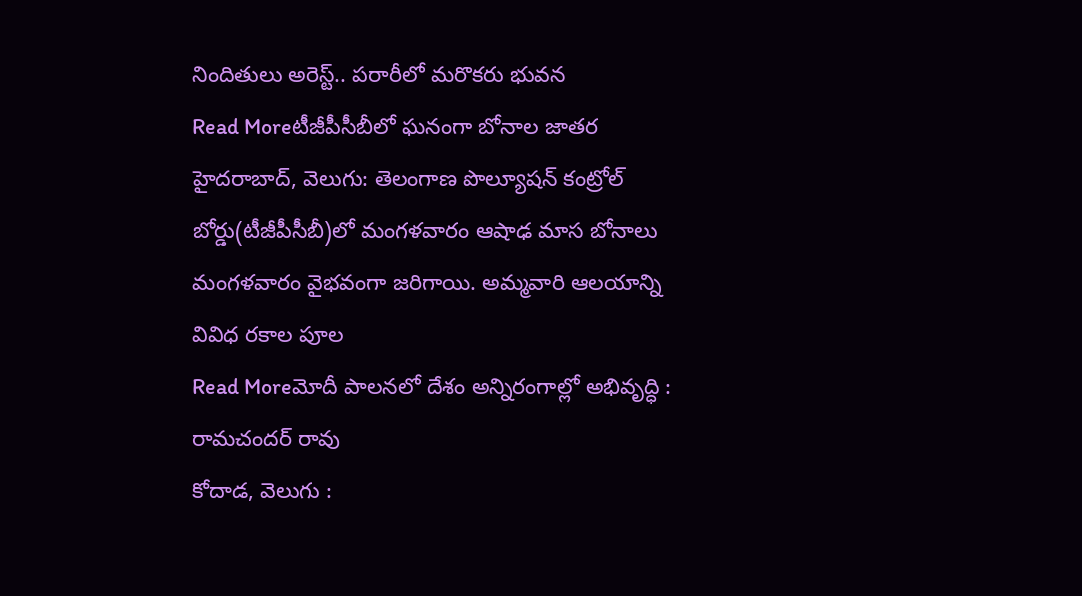నిందితులు అరెస్ట్.. పరారీలో మరొకరు భువన
Read Moreటీజీపీసీబీలో ఘనంగా బోనాల జాతర
హైదరాబాద్, వెలుగు: తెలంగాణ పొల్యూషన్ కంట్రోల్ బోర్డు(టీజీపీసీబీ)లో మంగళవారం ఆషాఢ మాస బోనాలు మంగళవారం వైభవంగా జరిగాయి. అమ్మవారి ఆలయాన్ని వివిధ రకాల పూల
Read Moreమోదీ పాలనలో దేశం అన్నిరంగాల్లో అభివృద్ధి : రామచందర్ రావు
కోదాడ, వెలుగు :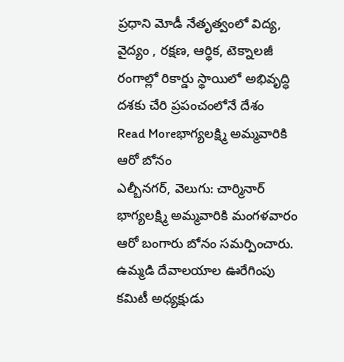ప్రధాని మోడీ నేతృత్వంలో విద్య, వైద్యం , రక్షణ, ఆర్థిక, టెక్నాలజీ రంగాల్లో రికార్డు స్థాయిలో అభివృద్ధి దశకు చేరి ప్రపంచంలోనే దేశం
Read Moreభాగ్యలక్ష్మి అమ్మవారికి ఆరో బోనం
ఎల్బీనగర్, వెలుగు: చార్మినార్ భాగ్యలక్ష్మి అమ్మవారికి మంగళవారం ఆరో బంగారు బోనం సమర్పించారు. ఉమ్మడి దేవాలయాల ఊరేగింపు కమిటీ అధ్యక్షుడు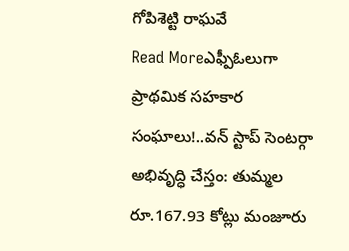గోపిశెట్టి రాఘవే
Read Moreఎఫ్పీఓలుగా ప్రాథమిక సహకార సంఘాలు!..వన్ స్టాప్ సెంటర్గా అభివృద్ధి చేస్తం: తుమ్మల
రూ.167.93 కోట్లు మంజూరు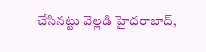చేసినట్టు వెల్లడి హైదరాబాద్,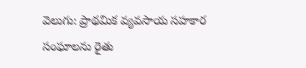వెలుగు: ప్రాథమిక వ్యవసాయ సహకార సంఘాలను రైతు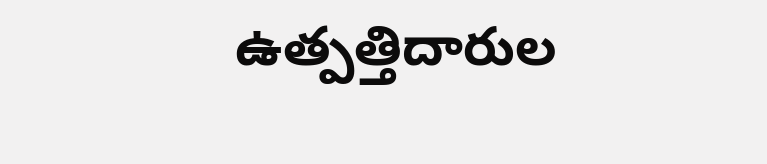ఉత్పత్తిదారుల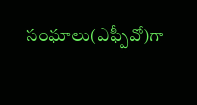సంఘాలు(ఎఫ్పీవో)గా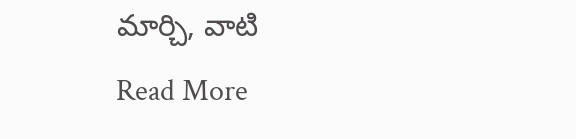మార్చి, వాటి
Read More